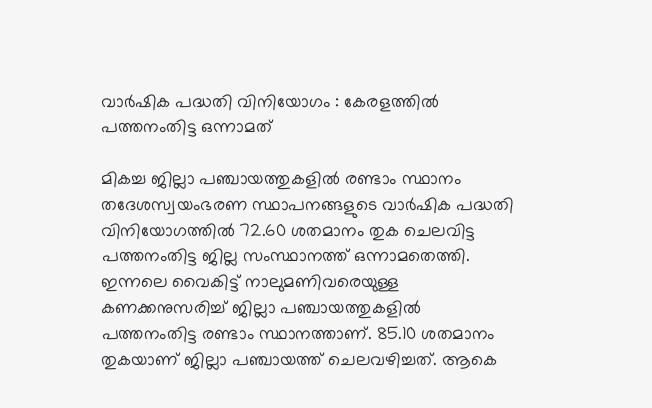വാര്‍ഷിക പദ്ധതി വിനിയോഗം : കേരളത്തില്‍ പത്തനംതിട്ട ഒന്നാമത്

മികച്ച ജില്ലാ പഞ്ചായത്തുകളില്‍ രണ്ടാം സ്ഥാനം തദേശസ്വയംഭരണ സ്ഥാപനങ്ങളുടെ വാര്‍ഷിക പദ്ധതി വിനിയോഗത്തില്‍ 72.60 ശതമാനം തുക ചെലവിട്ട പത്തനംതിട്ട ജില്ല സംസ്ഥാനത്ത് ഒന്നാമതെത്തി. ഇന്നലെ വൈകിട്ട് നാലുമണിവരെയുള്ള കണക്കനുസരിച്ച് ജില്ലാ പഞ്ചായത്തുകളില്‍ പത്തനംതിട്ട രണ്ടാം സ്ഥാനത്താണ്. 85.10 ശതമാനം തുകയാണ് ജില്ലാ പഞ്ചായത്ത് ചെലവഴിച്ചത്. ആകെ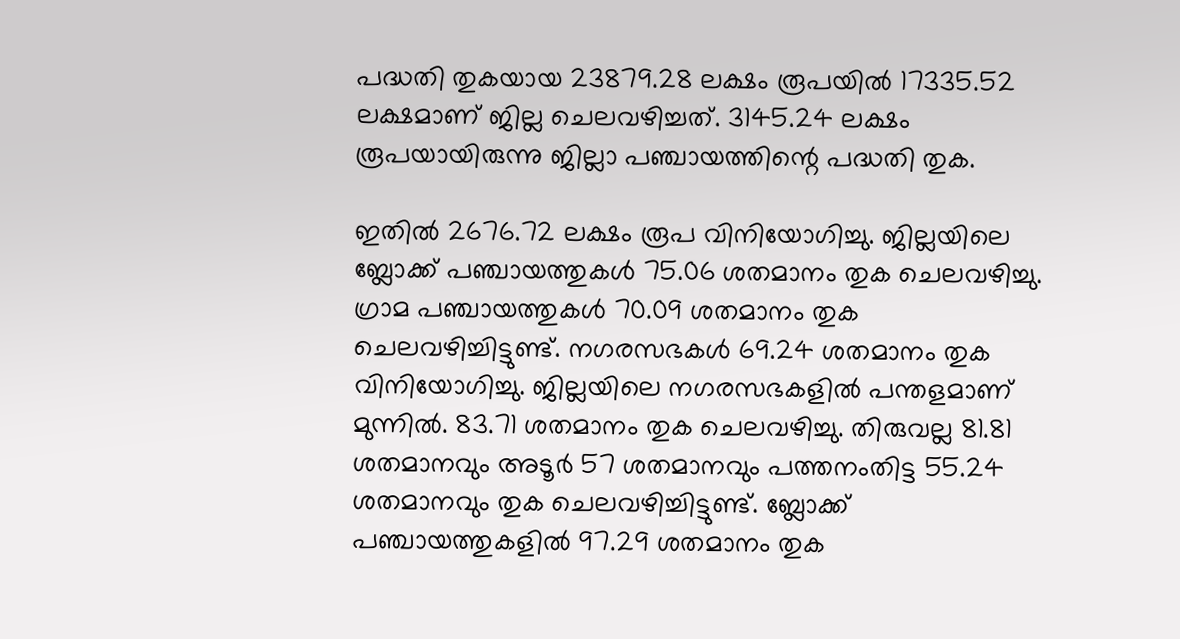പദ്ധതി തുകയായ 23879.28 ലക്ഷം രൂപയില്‍ 17335.52 ലക്ഷമാണ് ജില്ല ചെലവഴിച്ചത്. 3145.24 ലക്ഷം രൂപയായിരുന്നു ജില്ലാ പഞ്ചായത്തിന്റെ പദ്ധതി തുക.

ഇതില്‍ 2676.72 ലക്ഷം രൂപ വിനിയോഗിച്ചു. ജില്ലയിലെ ബ്ലോക്ക് പഞ്ചായത്തുകള്‍ 75.06 ശതമാനം തുക ചെലവഴിച്ചു. ഗ്രാമ പഞ്ചായത്തുകള്‍ 70.09 ശതമാനം തുക ചെലവഴിച്ചിട്ടുണ്ട്. നഗരസഭകള്‍ 69.24 ശതമാനം തുക വിനിയോഗിച്ചു. ജില്ലയിലെ നഗരസഭകളില്‍ പന്തളമാണ് മുന്നില്‍. 83.71 ശതമാനം തുക ചെലവഴിച്ചു. തിരുവല്ല 81.81 ശതമാനവും അടൂര്‍ 57 ശതമാനവും പത്തനംതിട്ട 55.24 ശതമാനവും തുക ചെലവഴിച്ചിട്ടുണ്ട്. ബ്ലോക്ക് പഞ്ചായത്തുകളില്‍ 97.29 ശതമാനം തുക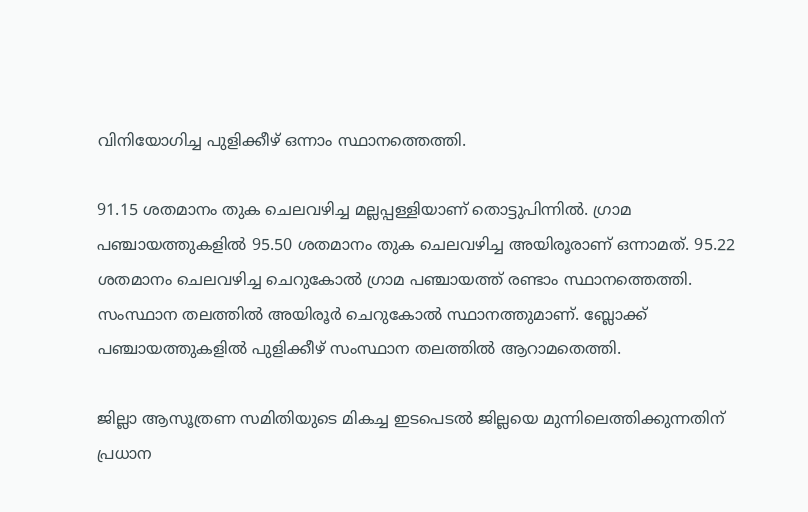വിനിയോഗിച്ച പുളിക്കീഴ് ഒന്നാം സ്ഥാനത്തെത്തി.

91.15 ശതമാനം തുക ചെലവഴിച്ച മല്ലപ്പള്ളിയാണ് തൊട്ടുപിന്നില്‍. ഗ്രാമ പഞ്ചായത്തുകളില്‍ 95.50 ശതമാനം തുക ചെലവഴിച്ച അയിരൂരാണ് ഒന്നാമത്. 95.22 ശതമാനം ചെലവഴിച്ച ചെറുകോല്‍ ഗ്രാമ പഞ്ചായത്ത് രണ്ടാം സ്ഥാനത്തെത്തി. സംസ്ഥാന തലത്തില്‍ അയിരൂര്‍ ചെറുകോല്‍ സ്ഥാനത്തുമാണ്. ബ്ലോക്ക് പഞ്ചായത്തുകളില്‍ പുളിക്കീഴ് സംസ്ഥാന തലത്തില്‍ ആറാമതെത്തി.

ജില്ലാ ആസൂത്രണ സമിതിയുടെ മികച്ച ഇടപെടല്‍ ജില്ലയെ മുന്നിലെത്തിക്കുന്നതിന് പ്രധാന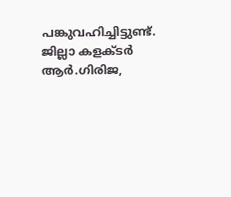പങ്കുവഹിച്ചിട്ടുണ്ട്. ജില്ലാ കളക്ടര്‍ ആര്‍.ഗിരിജ,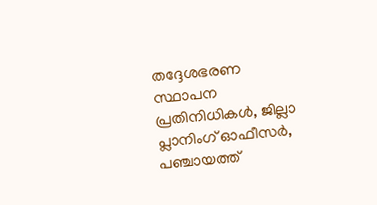തദ്ദേശഭരണ സ്ഥാപന പ്രതിനിധികള്‍, ജില്ലാ പ്ലാനിംഗ് ഓഫീസര്‍, പഞ്ചായത്ത്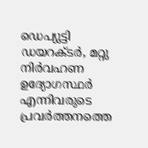ഡെപ്യുട്ടി ഡയറക്ടര്‍, മറ്റു നിര്‍വഹണ ഉദ്യോഗസ്ഥര്‍ എന്നിവരുടെ പ്രവര്‍ത്തനത്തെ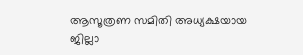ആസൂത്രണ സമിതി അധ്യക്ഷയായ ജില്ലാ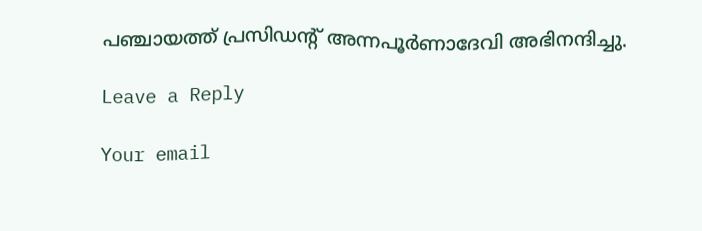പഞ്ചായത്ത് പ്രസിഡന്റ് അന്നപൂര്‍ണാദേവി അഭിനന്ദിച്ചു.

Leave a Reply

Your email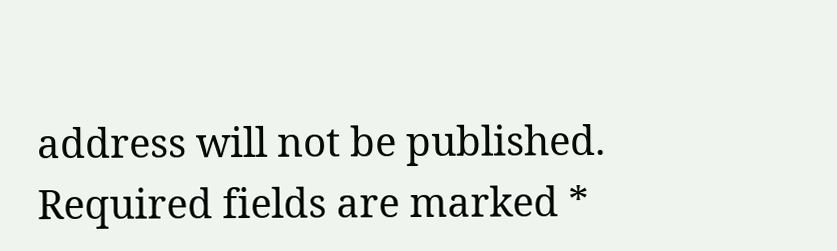address will not be published. Required fields are marked *